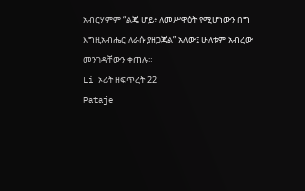አብርሃምም “ልጄ ሆይ፥ ለመሥዋዕት የሚሆነውን በግ እግዚአብሔር ለራሱ ያዘጋጃል” አለው፤ ሁለቱም አብረው መንገዳቸውን ቀጠሉ።
Li ኦሪት ዘፍጥረት 22
Pataje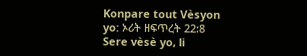Konpare tout Vèsyon yo: ኦሪት ዘፍጥረት 22:8
Sere vèsè yo, li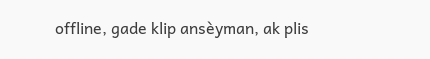offline, gade klip ansèyman, ak plis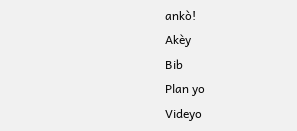ankò!
Akèy
Bib
Plan yo
Videyo